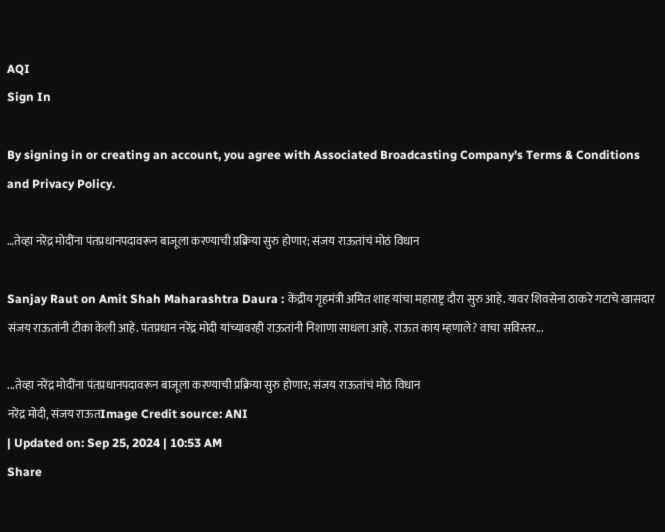AQI
Sign In

By signing in or creating an account, you agree with Associated Broadcasting Company's Terms & Conditions and Privacy Policy.

…तेव्हा नरेंद्र मोदींना पंतप्रधानपदावरून बाजूला करण्याची प्रक्रिया सुरु होणार; संजय राऊतांचं मोठं विधान

Sanjay Raut on Amit Shah Maharashtra Daura : केंद्रीय गृहमंत्री अमित शाह यांचा महाराष्ट्र दौरा सुरु आहे. यावर शिवसेना ठाकरे गटाचे खासदार संजय राऊतांनी टीका केली आहे. पंतप्रधान नरेंद्र मोदी यांच्यावरही राऊतांनी निशाणा साधला आहे. राऊत काय म्हणाले? वाचा सविस्तर...

...तेव्हा नरेंद्र मोदींना पंतप्रधानपदावरून बाजूला करण्याची प्रक्रिया सुरु होणार; संजय राऊतांचं मोठं विधान
नरेंद्र मोदी, संजय राऊतImage Credit source: ANI
| Updated on: Sep 25, 2024 | 10:53 AM
Share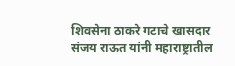शिवसेना ठाकरे गटाचे खासदार संजय राऊत यांनी महाराष्ट्रातील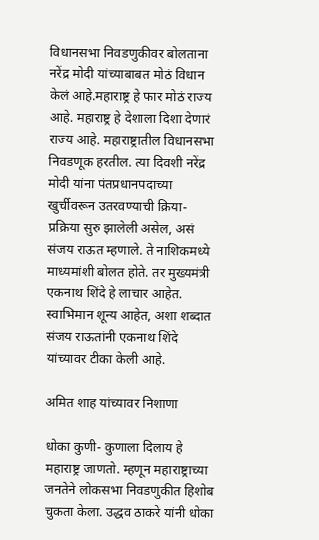विधानसभा निवडणुकीवर बोलताना नरेंद्र मोदी यांच्याबाबत मोठं विधान केलं आहे.महाराष्ट्र हे फार मोठं राज्य आहे. महाराष्ट्र हे देशाला दिशा देणारं राज्य आहे. महाराष्ट्रातील विधानसभा निवडणूक हरतील. त्या दिवशी नरेंद्र मोदी यांना पंतप्रधानपदाच्या खुर्चीवरून उतरवण्याची क्रिया- प्रक्रिया सुरु झालेली असेल, असं संजय राऊत म्हणाले. ते नाशिकमध्ये माध्यमांशी बोलत होते. तर मुख्यमंत्री एकनाथ शिंदे हे लाचार आहेत. स्वाभिमान शून्य आहेत, अशा शब्दात संजय राऊतांनी एकनाथ शिंदे यांच्यावर टीका केली आहे.

अमित शाह यांच्यावर निशाणा

धोका कुणी- कुणाला दिलाय हे महाराष्ट्र जाणतो. म्हणून महाराष्ट्राच्या जनतेने लोकसभा निवडणुकीत हिशोब चुकता केला. उद्धव ठाकरे यांनी धोका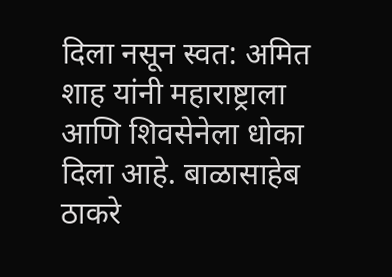दिला नसून स्वत: अमित शाह यांनी महाराष्ट्राला आणि शिवसेनेला धोका दिला आहे. बाळासाहेब ठाकरे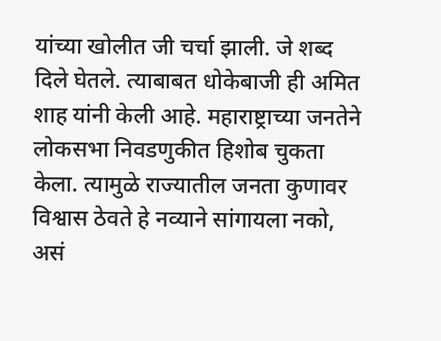यांच्या खोलीत जी चर्चा झाली. जे शब्द दिले घेतले. त्याबाबत धोकेबाजी ही अमित शाह यांनी केली आहे. महाराष्ट्राच्या जनतेने लोकसभा निवडणुकीत हिशोब चुकता केला. त्यामुळे राज्यातील जनता कुणावर विश्वास ठेवते हे नव्याने सांगायला नको, असं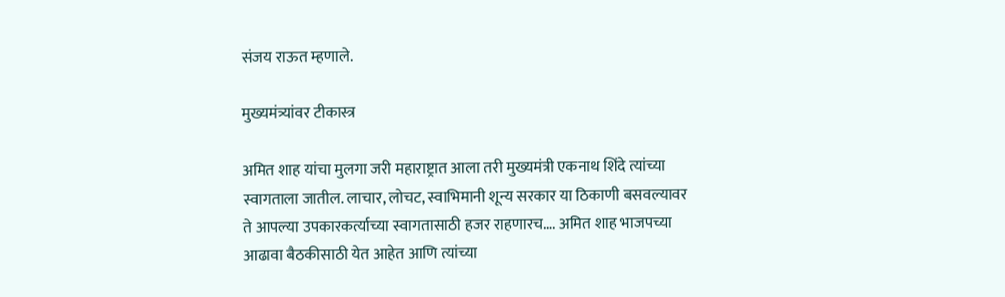संजय राऊत म्हणाले.

मुख्यमंत्र्यांवर टीकास्त्र

अमित शाह यांचा मुलगा जरी महाराष्ट्रात आला तरी मुख्यमंत्री एकनाथ शिंदे त्यांच्या स्वागताला जातील. लाचार, लोचट, स्वाभिमानी शून्य सरकार या ठिकाणी बसवल्यावर ते आपल्या उपकारकर्त्याच्या स्वागतासाठी हजर राहणारच…. अमित शाह भाजपच्या आढावा बैठकीसाठी येत आहेत आणि त्यांच्या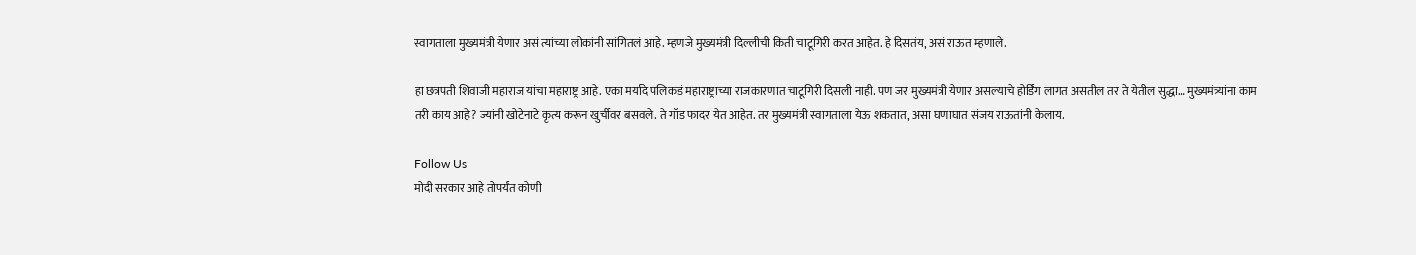स्वागताला मुख्यमंत्री येणार असं त्यांच्या लोकांनी सांगितलं आहे. म्हणजे मुख्यमंत्री दिल्लीची किती चाटूगिरी करत आहेत. हे दिसतंय, असं राऊत म्हणाले.

हा छत्रपती शिवाजी महाराज यांचा महाराष्ट्र आहे. एका मर्यादे पलिकडं महाराष्ट्राच्या राजकारणात चाटूगिरी दिसली नाही. पण जर मुख्यमंत्री येणार असल्याचे होर्डिंग लागत असतील तर ते येतील सुद्धा… मुख्यमंत्र्यांना काम तरी काय आहे? ज्यांनी खोटेनाटे कृत्य करून खुर्चीवर बसवले. ते गॉड फादर येत आहेत. तर मुख्यमंत्री स्वागताला येऊ शकतात, असा घणाघात संजय राऊतांनी केलाय.

Follow Us
मोदी सरकार आहे तोपर्यंत कोणी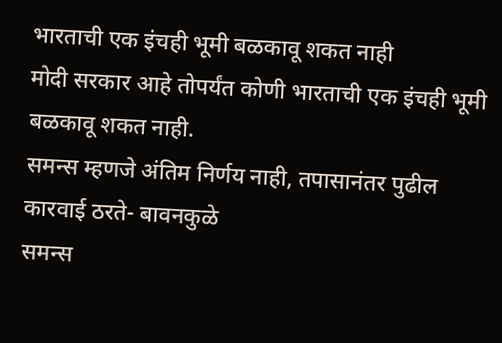भारताची एक इंचही भूमी बळकावू शकत नाही
मोदी सरकार आहे तोपर्यंत कोणी भारताची एक इंचही भूमी बळकावू शकत नाही.
समन्स म्हणजे अंतिम निर्णय नाही, तपासानंतर पुढील कारवाई ठरते- बावनकुळे
समन्स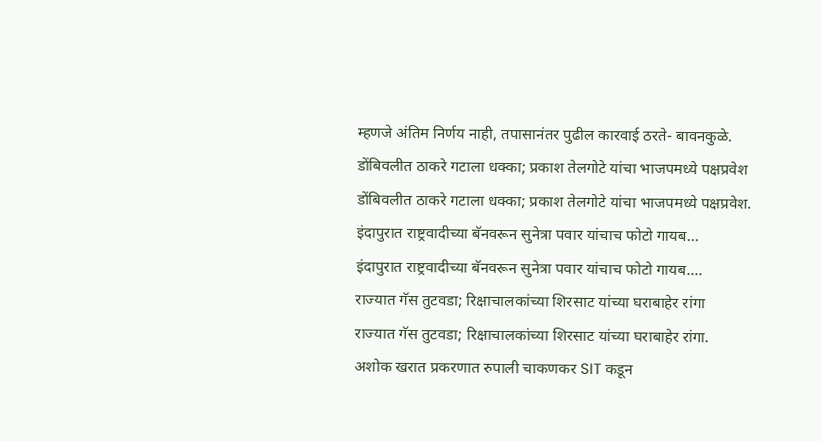म्हणजे अंतिम निर्णय नाही, तपासानंतर पुढील कारवाई ठरते- बावनकुळे.
डोंबिवलीत ठाकरे गटाला धक्का; प्रकाश तेलगोटे यांचा भाजपमध्ये पक्षप्रवेश
डोंबिवलीत ठाकरे गटाला धक्का; प्रकाश तेलगोटे यांचा भाजपमध्ये पक्षप्रवेश.
इंदापुरात राष्ट्रवादीच्या बॅनवरून सुनेत्रा पवार यांचाच फोटो गायब...
इंदापुरात राष्ट्रवादीच्या बॅनवरून सुनेत्रा पवार यांचाच फोटो गायब....
राज्यात गॅस तुटवडा; रिक्षाचालकांच्या शिरसाट यांच्या घराबाहेर रांगा
राज्यात गॅस तुटवडा; रिक्षाचालकांच्या शिरसाट यांच्या घराबाहेर रांगा.
अशोक खरात प्रकरणात रुपाली चाकणकर SIT कडून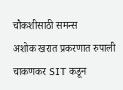चौकशीसाठी समन्स
अशोक खरात प्रकरणात रुपाली चाकणकर SIT कडून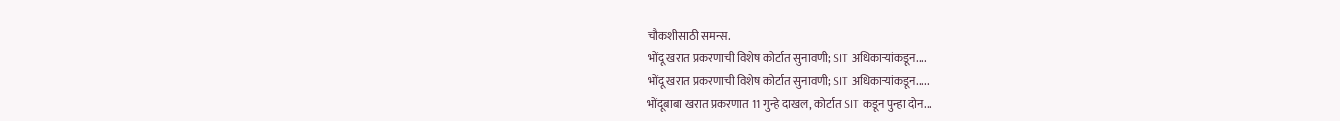चौकशीसाठी समन्स.
भोंदू खरात प्रकरणाची विशेष कोर्टात सुनावणी; SIT अधिकाऱ्यांकडून....
भोंदू खरात प्रकरणाची विशेष कोर्टात सुनावणी; SIT अधिकाऱ्यांकडून.....
भोंदूबाबा खरात प्रकरणात 11 गुन्हे दाखल, कोर्टात SIT कडून पुन्हा दोन...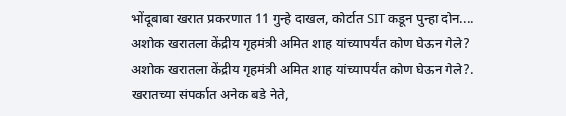भोंदूबाबा खरात प्रकरणात 11 गुन्हे दाखल, कोर्टात SIT कडून पुन्हा दोन....
अशोक खरातला केंद्रीय गृहमंत्री अमित शाह यांच्यापर्यंत कोण घेऊन गेले?
अशोक खरातला केंद्रीय गृहमंत्री अमित शाह यांच्यापर्यंत कोण घेऊन गेले?.
खरातच्या संपर्कात अनेक बडे नेते,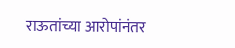राऊतांच्या आरोपांनंतर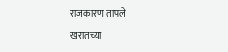राजकारण तापले
खरातच्या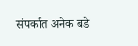संपर्कात अनेक बडे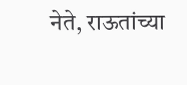नेते, राऊतांच्या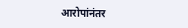आरोपांनंतर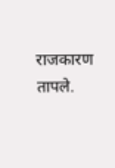राजकारण तापले.